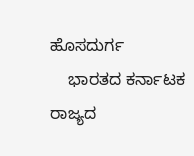ಹೊಸದುರ್ಗ
    ಭಾರತದ ಕರ್ನಾಟಕ ರಾಜ್ಯದ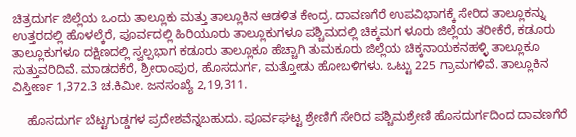ಚಿತ್ರದುರ್ಗ ಜಿಲ್ಲೆಯ ಒಂದು ತಾಲ್ಲೂಕು ಮತ್ತು ತಾಲ್ಲೂಕಿನ ಆಡಳಿತ ಕೇಂದ್ರ. ದಾವಣಗೆರೆ ಉಪವಿಭಾಗಕ್ಕೆ ಸೇರಿದ ತಾಲ್ಲೂಕನ್ನು ಉತ್ತರದಲ್ಲಿ ಹೊಳಲ್ಕೆರೆ, ಪೂರ್ವದಲ್ಲಿ ಹಿರಿಯೂರು ತಾಲ್ಲೂಕುಗಳೂ ಪಶ್ಚಿಮದಲ್ಲಿ ಚಿಕ್ಕಮಗ ಳೂರು ಜಿಲ್ಲೆಯ ತರೀಕೆರೆ, ಕಡೂರು ತಾಲ್ಲೂಕುಗಳೂ ದಕ್ಷಿಣದಲ್ಲಿ ಸ್ವಲ್ಪಭಾಗ ಕಡೂರು ತಾಲ್ಲೂಕೂ ಹೆಚ್ಚಾಗಿ ತುಮಕೂರು ಜಿಲ್ಲೆಯ ಚಿಕ್ಕನಾಯಕನಹಳ್ಳಿ ತಾಲ್ಲೂಕೂ ಸುತ್ತುವರಿದಿವೆ. ಮಾಡದಕೆರೆ, ಶ್ರೀರಾಂಪುರ, ಹೊಸದುರ್ಗ, ಮತ್ತೋಡು ಹೋಬಳಿಗಳು. ಒಟ್ಟು 225 ಗ್ರಾಮಗಳಿವೆ. ತಾಲ್ಲೂಕಿನ ವಿಸ್ತೀರ್ಣ 1,372.3 ಚ.ಕಿಮೀ. ಜನಸಂಖ್ಯೆ 2,19,311.

    ಹೊಸದುರ್ಗ ಬೆಟ್ಟಗುಡ್ಡಗಳ ಪ್ರದೇಶವೆನ್ನಬಹುದು. ಪೂರ್ವಘಟ್ಟ ಶ್ರೇಣಿಗೆ ಸೇರಿದ ಪಶ್ಚಿಮಶ್ರೇಣಿ ಹೊಸದುರ್ಗದಿಂದ ದಾವಣಗೆರೆ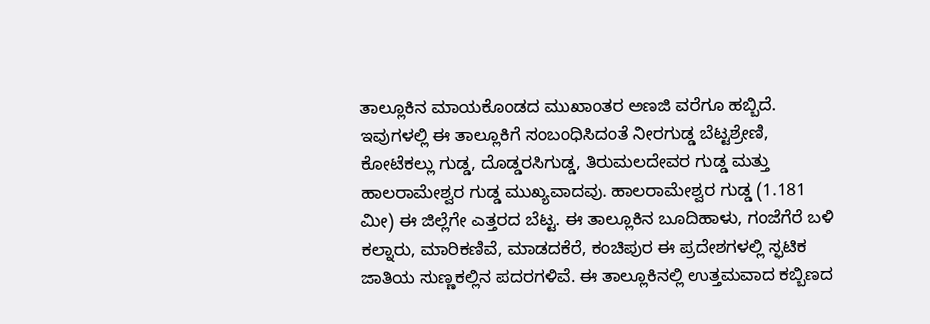ತಾಲ್ಲೂಕಿನ ಮಾಯಕೊಂಡದ ಮುಖಾಂತರ ಅಣಜಿ ವರೆಗೂ ಹಬ್ಬಿದೆ. ಇವುಗಳಲ್ಲಿ ಈ ತಾಲ್ಲೂಕಿಗೆ ಸಂಬಂಧಿಸಿದಂತೆ ನೀರಗುಡ್ಡ ಬೆಟ್ಟಶ್ರೇಣಿ, ಕೋಟೆಕಲ್ಲು ಗುಡ್ಡ, ದೊಡ್ಡರಸಿಗುಡ್ಡ, ತಿರುಮಲದೇವರ ಗುಡ್ಡ ಮತ್ತು ಹಾಲರಾಮೇಶ್ವರ ಗುಡ್ಡ ಮುಖ್ಯವಾದವು. ಹಾಲರಾಮೇಶ್ವರ ಗುಡ್ಡ (1.181 ಮೀ) ಈ ಜಿಲ್ಲೆಗೇ ಎತ್ತರದ ಬೆಟ್ಟ. ಈ ತಾಲ್ಲೂಕಿನ ಬೂದಿಹಾಳು, ಗಂಜೆಗೆರೆ ಬಳಿ ಕಲ್ನಾರು, ಮಾರಿಕಣಿವೆ, ಮಾಡದಕೆರೆ, ಕಂಚಿಪುರ ಈ ಪ್ರದೇಶಗಳಲ್ಲಿ ಸ್ಫಟಿಕ ಜಾತಿಯ ಸುಣ್ಣಕಲ್ಲಿನ ಪದರಗಳಿವೆ. ಈ ತಾಲ್ಲೂಕಿನಲ್ಲಿ ಉತ್ತಮವಾದ ಕಬ್ಬಿಣದ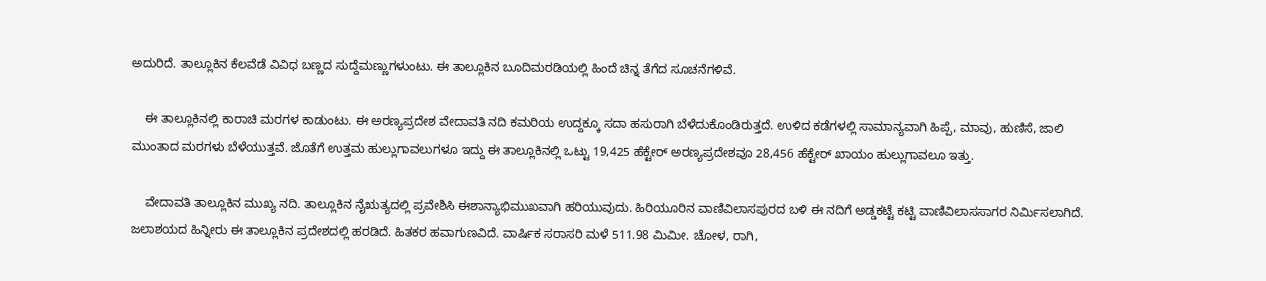ಅದುರಿದೆ. ತಾಲ್ಲೂಕಿನ ಕೆಲವೆಡೆ ವಿವಿಧ ಬಣ್ಣದ ಸುದ್ದೆಮಣ್ಣುಗಳುಂಟು. ಈ ತಾಲ್ಲೂಕಿನ ಬೂದಿಮರಡಿಯಲ್ಲಿ ಹಿಂದೆ ಚಿನ್ನ ತೆಗೆದ ಸೂಚನೆಗಳಿವೆ.

    ಈ ತಾಲ್ಲೂಕಿನಲ್ಲಿ ಕಾರಾಚಿ ಮರಗಳ ಕಾಡುಂಟು. ಈ ಅರಣ್ಯಪ್ರದೇಶ ವೇದಾವತಿ ನದಿ ಕಮರಿಯ ಉದ್ದಕ್ಕೂ ಸದಾ ಹಸುರಾಗಿ ಬೆಳೆದುಕೊಂಡಿರುತ್ತದೆ. ಉಳಿದ ಕಡೆಗಳಲ್ಲಿ ಸಾಮಾನ್ಯವಾಗಿ ಹಿಪ್ಪೆ, ಮಾವು, ಹುಣಿಸೆ, ಜಾಲಿ ಮುಂತಾದ ಮರಗಳು ಬೆಳೆಯುತ್ತವೆ. ಜೊತೆಗೆ ಉತ್ತಮ ಹುಲ್ಲುಗಾವಲುಗಳೂ ಇದ್ದು ಈ ತಾಲ್ಲೂಕಿನಲ್ಲಿ ಒಟ್ಟು 19,425 ಹೆಕ್ಟೇರ್ ಅರಣ್ಯಪ್ರದೇಶವೂ 28,456 ಹೆಕ್ಟೇರ್ ಖಾಯಂ ಹುಲ್ಲುಗಾವಲೂ ಇತ್ತು.

    ವೇದಾವತಿ ತಾಲ್ಲೂಕಿನ ಮುಖ್ಯ ನದಿ. ತಾಲ್ಲೂಕಿನ ನೈಋತ್ಯದಲ್ಲಿ ಪ್ರವೇಶಿಸಿ ಈಶಾನ್ಯಾಭಿಮುಖವಾಗಿ ಹರಿಯುವುದು. ಹಿರಿಯೂರಿನ ವಾಣಿವಿಲಾಸಪುರದ ಬಳಿ ಈ ನದಿಗೆ ಅಡ್ಡಕಟ್ಟೆ ಕಟ್ಟಿ ವಾಣಿವಿಲಾಸಸಾಗರ ನಿರ್ಮಿಸಲಾಗಿದೆ. ಜಲಾಶಯದ ಹಿನ್ನೀರು ಈ ತಾಲ್ಲೂಕಿನ ಪ್ರದೇಶದಲ್ಲಿ ಹರಡಿದೆ. ಹಿತಕರ ಹವಾಗುಣವಿದೆ. ವಾರ್ಷಿಕ ಸರಾಸರಿ ಮಳೆ 511.98 ಮಿಮೀ. ಚೋಳ, ರಾಗಿ,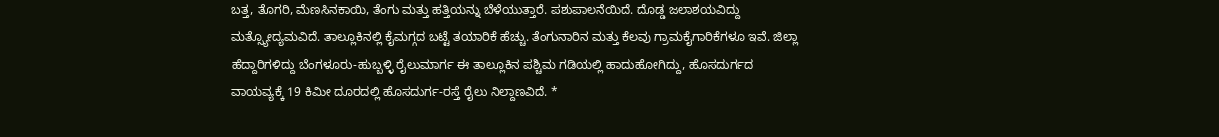ಬತ್ತ, ತೊಗರಿ, ಮೆಣಸಿನಕಾಯಿ, ತೆಂಗು ಮತ್ತು ಹತ್ತಿಯನ್ನು ಬೆಳೆಯುತ್ತಾರೆ. ಪಶುಪಾಲನೆಯಿದೆ. ದೊಡ್ಡ ಜಲಾಶಯವಿದ್ದು ಮತ್ಸ್ಯೋದ್ಯಮವಿದೆ. ತಾಲ್ಲೂಕಿನಲ್ಲಿ ಕೈಮಗ್ಗದ ಬಟ್ಟೆ ತಯಾರಿಕೆ ಹೆಚ್ಚು. ತೆಂಗುನಾರಿನ ಮತ್ತು ಕೆಲವು ಗ್ರಾಮಕೈಗಾರಿಕೆಗಳೂ ಇವೆ. ಜಿಲ್ಲಾ ಹೆದ್ದಾರಿಗಳಿದ್ದು ಬೆಂಗಳೂರು-ಹುಬ್ಬಳ್ಳಿ ರೈಲುಮಾರ್ಗ ಈ ತಾಲ್ಲೂಕಿನ ಪಶ್ಚಿಮ ಗಡಿಯಲ್ಲಿ ಹಾದುಹೋಗಿದ್ದು, ಹೊಸದುರ್ಗದ ವಾಯವ್ಯಕ್ಕೆ 19 ಕಿಮೀ ದೂರದಲ್ಲಿ ಹೊಸದುರ್ಗ-ರಸ್ತೆ ರೈಲು ನಿಲ್ದಾಣವಿದೆ. *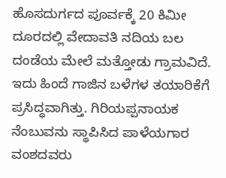ಹೊಸದುರ್ಗದ ಪೂರ್ವಕ್ಕೆ 20 ಕಿಮೀ ದೂರದಲ್ಲಿ ವೇದಾವತಿ ನದಿಯ ಬಲ ದಂಡೆಯ ಮೇಲೆ ಮತ್ತೋಡು ಗ್ರಾಮವಿದೆ. ಇದು ಹಿಂದೆ ಗಾಜಿನ ಬಳೆಗಳ ತಯಾರಿಕೆಗೆ ಪ್ರಸಿದ್ಧವಾಗಿತ್ತು. ಗಿರಿಯಪ್ಪನಾಯಕ ನೆಂಬುವನು ಸ್ಥಾಪಿಸಿದ ಪಾಳೆಯಗಾರ ವಂಶದವರು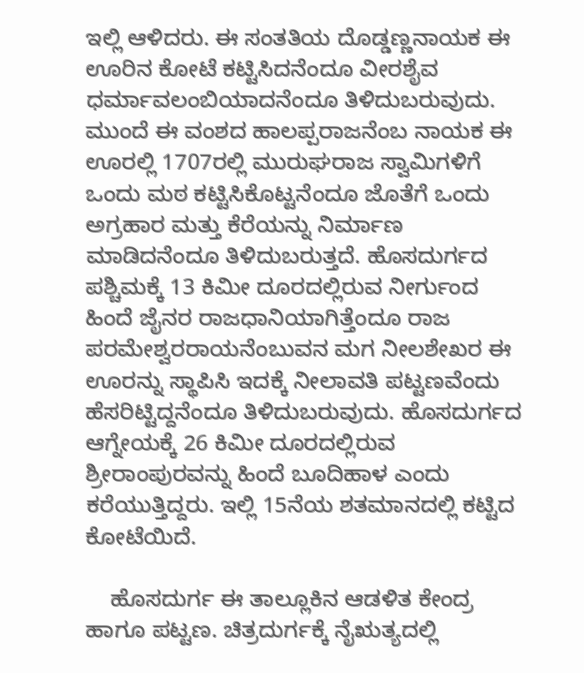ಇಲ್ಲಿ ಆಳಿದರು. ಈ ಸಂತತಿಯ ದೊಡ್ಡಣ್ಣನಾಯಕ ಈ ಊರಿನ ಕೋಟೆ ಕಟ್ಟಿಸಿದನೆಂದೂ ವೀರಶೈವ ಧರ್ಮಾವಲಂಬಿಯಾದನೆಂದೂ ತಿಳಿದುಬರುವುದು. ಮುಂದೆ ಈ ವಂಶದ ಹಾಲಪ್ಪರಾಜನೆಂಬ ನಾಯಕ ಈ ಊರಲ್ಲಿ 1707ರಲ್ಲಿ ಮುರುಘರಾಜ ಸ್ವಾಮಿಗಳಿಗೆ ಒಂದು ಮಠ ಕಟ್ಟಿಸಿಕೊಟ್ಟನೆಂದೂ ಜೊತೆಗೆ ಒಂದು ಅಗ್ರಹಾರ ಮತ್ತು ಕೆರೆಯನ್ನು ನಿರ್ಮಾಣ ಮಾಡಿದನೆಂದೂ ತಿಳಿದುಬರುತ್ತದೆ. ಹೊಸದುರ್ಗದ ಪಶ್ಚಿಮಕ್ಕೆ 13 ಕಿಮೀ ದೂರದಲ್ಲಿರುವ ನೀರ್ಗುಂದ ಹಿಂದೆ ಜೈನರ ರಾಜಧಾನಿಯಾಗಿತ್ತೆಂದೂ ರಾಜ ಪರಮೇಶ್ವರರಾಯನೆಂಬುವನ ಮಗ ನೀಲಶೇಖರ ಈ ಊರನ್ನು ಸ್ಥಾಪಿಸಿ ಇದಕ್ಕೆ ನೀಲಾವತಿ ಪಟ್ಟಣವೆಂದು ಹೆಸರಿಟ್ಟಿದ್ದನೆಂದೂ ತಿಳಿದುಬರುವುದು. ಹೊಸದುರ್ಗದ ಆಗ್ನೇಯಕ್ಕೆ 26 ಕಿಮೀ ದೂರದಲ್ಲಿರುವ ಶ್ರೀರಾಂಪುರವನ್ನು ಹಿಂದೆ ಬೂದಿಹಾಳ ಎಂದು ಕರೆಯುತ್ತಿದ್ದರು. ಇಲ್ಲಿ 15ನೆಯ ಶತಮಾನದಲ್ಲಿ ಕಟ್ಟಿದ ಕೋಟೆಯಿದೆ.

    ಹೊಸದುರ್ಗ ಈ ತಾಲ್ಲೂಕಿನ ಆಡಳಿತ ಕೇಂದ್ರ ಹಾಗೂ ಪಟ್ಟಣ. ಚಿತ್ರದುರ್ಗಕ್ಕೆ ನೈಋತ್ಯದಲ್ಲಿ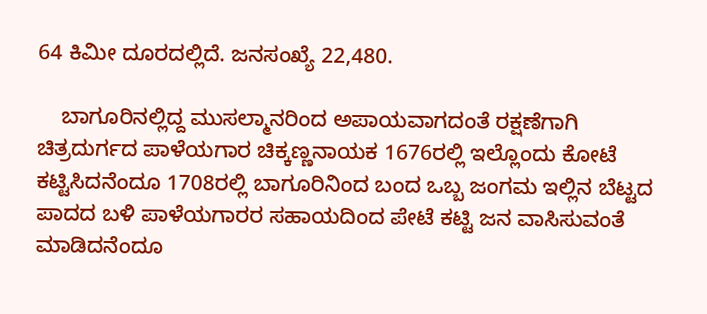64 ಕಿಮೀ ದೂರದಲ್ಲಿದೆ. ಜನಸಂಖ್ಯೆ 22,480.

    ಬಾಗೂರಿನಲ್ಲಿದ್ದ ಮುಸಲ್ಮಾನರಿಂದ ಅಪಾಯವಾಗದಂತೆ ರಕ್ಷಣೆಗಾಗಿ ಚಿತ್ರದುರ್ಗದ ಪಾಳೆಯಗಾರ ಚಿಕ್ಕಣ್ಣನಾಯಕ 1676ರಲ್ಲಿ ಇಲ್ಲೊಂದು ಕೋಟೆ ಕಟ್ಟಿಸಿದನೆಂದೂ 1708ರಲ್ಲಿ ಬಾಗೂರಿನಿಂದ ಬಂದ ಒಬ್ಬ ಜಂಗಮ ಇಲ್ಲಿನ ಬೆಟ್ಟದ ಪಾದದ ಬಳಿ ಪಾಳೆಯಗಾರರ ಸಹಾಯದಿಂದ ಪೇಟೆ ಕಟ್ಟಿ ಜನ ವಾಸಿಸುವಂತೆ ಮಾಡಿದನೆಂದೂ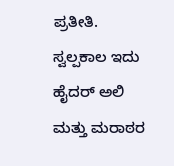ಪ್ರತೀತಿ. ಸ್ವಲ್ಪಕಾಲ ಇದು ಹೈದರ್ ಅಲಿ ಮತ್ತು ಮರಾಠರ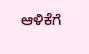ಆಳಿಕೆಗೆ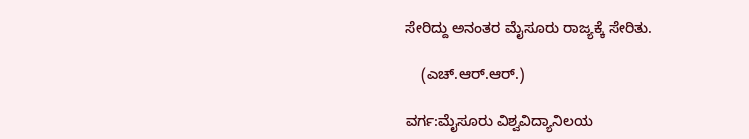ಸೇರಿದ್ದು ಅನಂತರ ಮೈಸೂರು ರಾಜ್ಯಕ್ಕೆ ಸೇರಿತು.

    (ಎಚ್.ಆರ್.ಆರ್.)

ವರ್ಗ:ಮೈಸೂರು ವಿಶ್ವವಿದ್ಯಾನಿಲಯ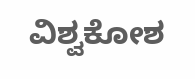ವಿಶ್ವಕೋಶ